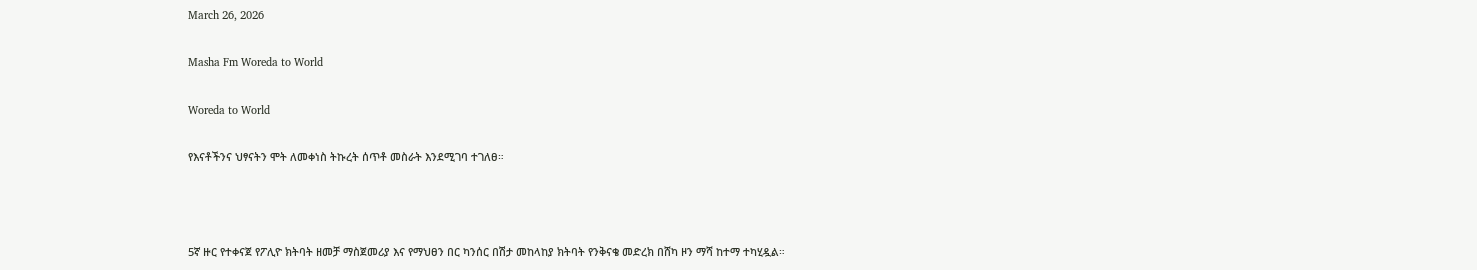March 26, 2026

Masha Fm Woreda to World

Woreda to World

የእናቶችንና ህፃናትን ሞት ለመቀነስ ትኩረት ሰጥቶ መስራት እንደሚገባ ተገለፀ።



5ኛ ዙር የተቀናጀ የፖሊዮ ክትባት ዘመቻ ማስጀመሪያ እና የማህፀን በር ካንሰር በሽታ መከላከያ ክትባት የንቅናቄ መድረክ በሸካ ዞን ማሻ ከተማ ተካሂዷል።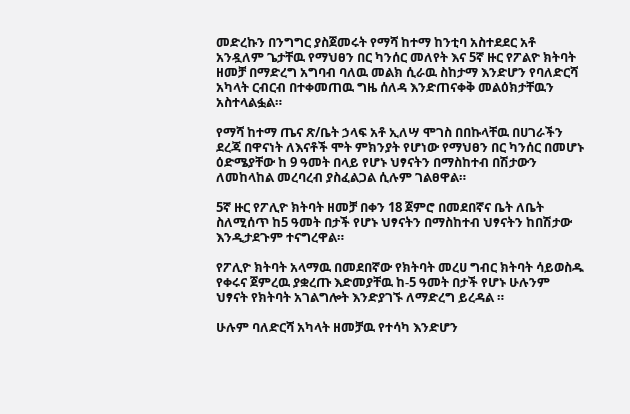መድረኩን በንግግር ያስጀመሩት የማሻ ከተማ ከንቲባ አስተደደር አቶ አንዷለም ጌታቸዉ የማህፀን በር ካንሰር መለየት እና 5ኛ ዙር የፖልዮ ክትባት ዘመቻ በማድረግ አግባብ ባለዉ መልክ ሲራዉ ስከታማ እንድሆን የባለድርሻ አካላት ርብርብ በተቀመጠዉ ግዜ ሰለዳ እንድጠናቀቅ መልዕክታቸዉን አስተላልፏል።

የማሻ ከተማ ጤና ጽ/ቤት ኃላፍ አቶ ኢለሣ ሞገስ በበኩላቸዉ በሀገራችን ደረጃ በዋናነት ለእናቶች ሞት ምክንያት የሆነው የማህፀን በር ካንሰር በመሆኑ ዕድሜያቸው ከ 9 ዓመት በላይ የሆኑ ህፃናትን በማስከተብ በሽታውን ለመከላከል መረባረብ ያስፈልጋል ሲሉም ገልፀዋል።

5ኛ ዙር የፖሊዮ ክትባት ዘመቻ በቀን 18 ጀምሮ በመደበኛና ቤት ለቤት ስለሚሰጥ ከ5 ዓመት በታች የሆኑ ህፃናትን በማስከተብ ህፃናትን ከበሽታው እንዲታደጉም ተናግረዋል።

የፖሊዮ ክትባት አላማዉ በመደበኛው የክትባት መረሀ ግብር ክትባት ሳይወስዱ የቀሩና ጀምረዉ ያቋረጡ እድመያቸዉ ከ-5 ዓመት በታች የሆኑ ሁሉንም ህፃናት የክትባት አገልግሎት እንድያገኙ ለማድረግ ይረዳል ።

ሁሉም ባለድርሻ አካላት ዘመቻዉ የተሳካ እንድሆን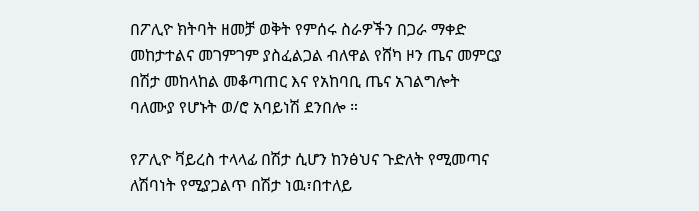በፖሊዮ ክትባት ዘመቻ ወቅት የምሰሩ ስራዎችን በጋራ ማቀድ መከታተልና መገምገም ያስፈልጋል ብለዋል የሸካ ዞን ጤና መምርያ በሽታ መከላከል መቆጣጠር እና የአከባቢ ጤና አገልግሎት ባለሙያ የሆኑት ወ/ሮ አባይነሽ ደንበሎ ።

የፖሊዮ ቫይረስ ተላላፊ በሽታ ሲሆን ከንፅህና ጉድለት የሚመጣና ለሽባነት የሚያጋልጥ በሽታ ነዉ፣በተለይ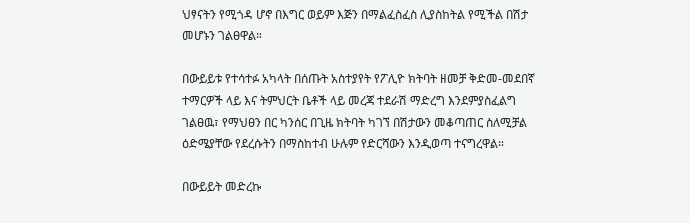ህፃናትን የሚጎዳ ሆኖ በእግር ወይም እጅን በማልፈስፈስ ሊያስከትል የሚችል በሽታ መሆኑን ገልፀዋል።

በውይይቱ የተሳተፉ አካላት በሰጡት አስተያየት የፖሊዮ ክትባት ዘመቻ ቅድመ-መደበኛ ተማርዎች ላይ እና ትምህርት ቤቶች ላይ መረጃ ተደራሽ ማድረግ እንደምያስፈልግ ገልፀዉ፣ የማህፀን በር ካንሰር በጊዜ ክትባት ካገኘ በሽታውን መቆጣጠር ስለሚቻል ዕድሜያቸው የደረሱትን በማስከተብ ሁሉም የድርሻውን እንዲወጣ ተናግረዋል።

በውይይት መድረኩ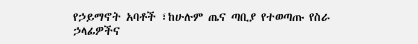የኃይማኖት አባቶች ፣ከሁሉም ጤና ጣቢያ የተወጣጡ የስራ ኃላፊዎችና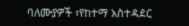ባለሙያዎች ፣የከተማ አስተዳደር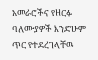አመራሮችና የዘርፉ ባለሙያዎች እንድሁም ጥር የተደረገላቸዉ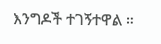እንግዶች ተገኝተዋል ።